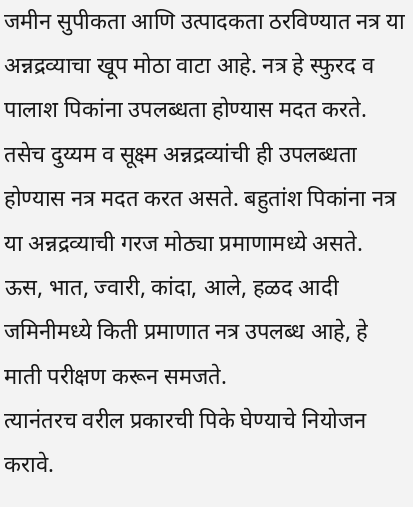जमीन सुपीकता आणि उत्पादकता ठरविण्यात नत्र या अन्नद्रव्याचा खूप मोठा वाटा आहे. नत्र हे स्फुरद व पालाश पिकांना उपलब्धता होण्यास मदत करते.
तसेच दुय्यम व सूक्ष्म अन्नद्रव्यांची ही उपलब्धता होण्यास नत्र मदत करत असते. बहुतांश पिकांना नत्र या अन्नद्रव्याची गरज मोठ्या प्रमाणामध्ये असते.
ऊस, भात, ज्वारी, कांदा, आले, हळद आदी जमिनीमध्ये किती प्रमाणात नत्र उपलब्ध आहे, हे माती परीक्षण करून समजते.
त्यानंतरच वरील प्रकारची पिके घेण्याचे नियोजन करावे.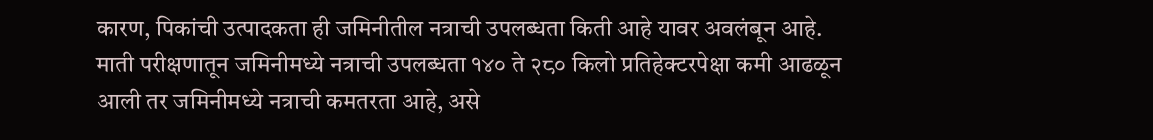कारण, पिकांची उत्पादकता ही जमिनीतील नत्राची उपलब्धता किती आहे यावर अवलंबून आहे.
माती परीक्षणातून जमिनीमध्ये नत्राची उपलब्धता १४० ते २८० किलो प्रतिहेक्टरपेक्षा कमी आढळून आली तर जमिनीमध्ये नत्राची कमतरता आहे, असे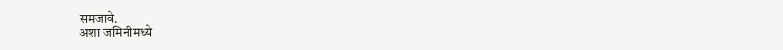समजावे.
अशा जमिनीमध्ये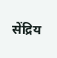सेंद्रिय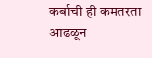कर्बाची ही कमतरता आढळून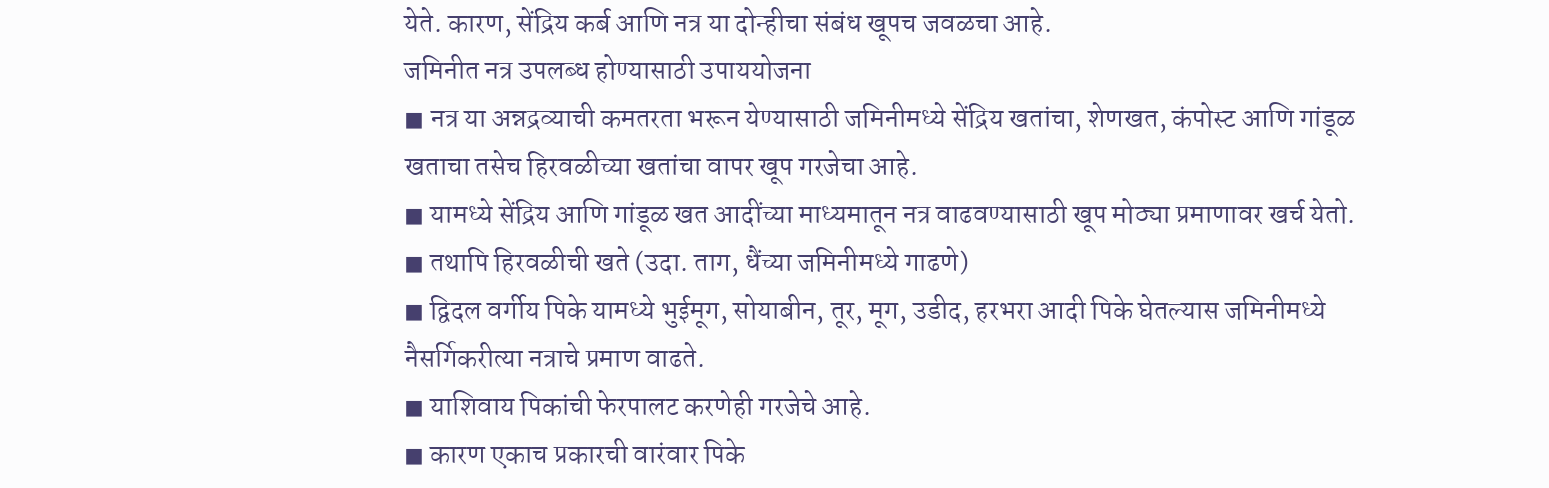येते. कारण, सेंद्रिय कर्ब आणि नत्र या दोन्हीचा संबंध खूपच जवळचा आहे.
जमिनीत नत्र उपलब्ध होण्यासाठी उपाययोजना
◼ नत्र या अन्नद्रव्याची कमतरता भरून येण्यासाठी जमिनीमध्ये सेंद्रिय खतांचा, शेणखत, कंपोस्ट आणि गांडूळ खताचा तसेच हिरवळीच्या खतांचा वापर खूप गरजेचा आहे.
◼ यामध्ये सेंद्रिय आणि गांडूळ खत आदींच्या माध्यमातून नत्र वाढवण्यासाठी खूप मोठ्या प्रमाणावर खर्च येतो.
◼ तथापि हिरवळीची खते (उदा. ताग, धैंच्या जमिनीमध्ये गाढणे)
◼ द्विदल वर्गीय पिके यामध्ये भुईमूग, सोयाबीन, तूर, मूग, उडीद, हरभरा आदी पिके घेतल्यास जमिनीमध्ये नैसर्गिकरीत्या नत्राचे प्रमाण वाढते.
◼ याशिवाय पिकांची फेरपालट करणेही गरजेचे आहे.
◼ कारण एकाच प्रकारची वारंवार पिके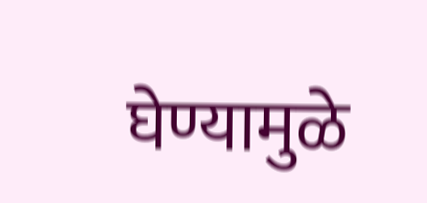घेण्यामुळे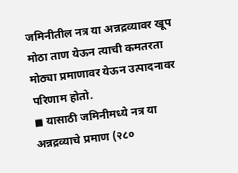जमिनीतील नत्र या अन्नद्रव्यावर खूप मोठा ताण येऊन त्याची कमतरता मोठ्या प्रमाणावर येऊन उत्पादनावर परिणाम होतो.
◼ यासाठी जमिनीमध्ये नत्र या अन्नद्रव्याचे प्रमाण (२८०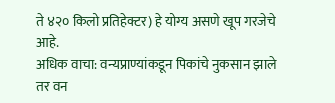ते ४२० किलो प्रतिहेक्टर) हे योग्य असणे खूप गरजेचे आहे.
अधिक वाचा: वन्यप्राण्यांकडून पिकांचे नुकसान झाले तर वन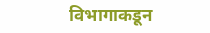विभागाकडून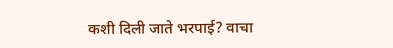कशी दिली जाते भरपाई? वाचा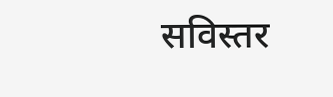सविस्तर